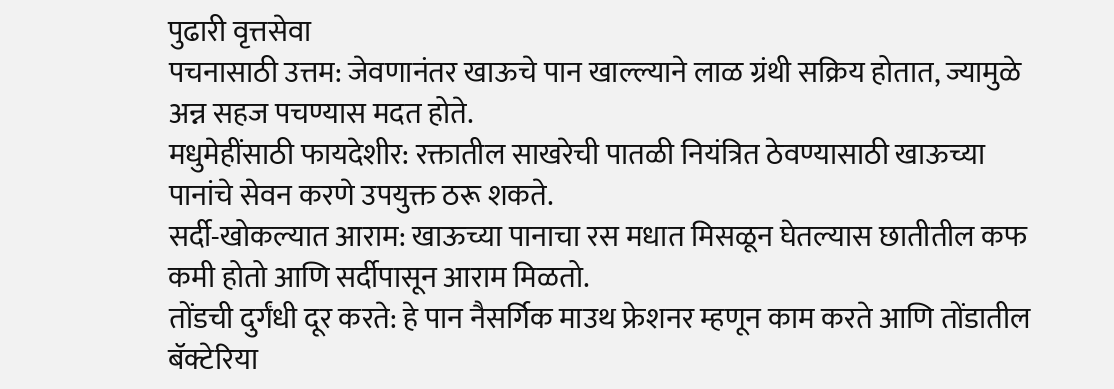पुढारी वृत्तसेवा
पचनासाठी उत्तम: जेवणानंतर खाऊचे पान खाल्ल्याने लाळ ग्रंथी सक्रिय होतात, ज्यामुळे अन्न सहज पचण्यास मदत होते.
मधुमेहींसाठी फायदेशीर: रक्तातील साखरेची पातळी नियंत्रित ठेवण्यासाठी खाऊच्या पानांचे सेवन करणे उपयुक्त ठरू शकते.
सर्दी-खोकल्यात आराम: खाऊच्या पानाचा रस मधात मिसळून घेतल्यास छातीतील कफ कमी होतो आणि सर्दीपासून आराम मिळतो.
तोंडची दुर्गंधी दूर करते: हे पान नैसर्गिक माउथ फ्रेशनर म्हणून काम करते आणि तोंडातील बॅक्टेरिया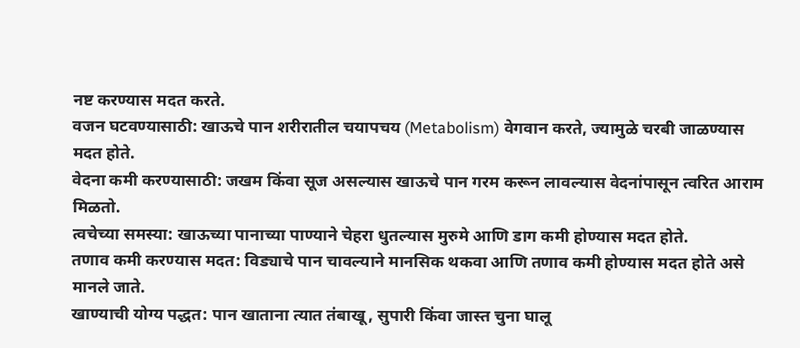नष्ट करण्यास मदत करते.
वजन घटवण्यासाठी: खाऊचे पान शरीरातील चयापचय (Metabolism) वेगवान करते, ज्यामुळे चरबी जाळण्यास मदत होते.
वेदना कमी करण्यासाठी: जखम किंवा सूज असल्यास खाऊचे पान गरम करून लावल्यास वेदनांपासून त्वरित आराम मिळतो.
त्वचेच्या समस्या: खाऊच्या पानाच्या पाण्याने चेहरा धुतल्यास मुरुमे आणि डाग कमी होण्यास मदत होते.
तणाव कमी करण्यास मदत: विड्याचे पान चावल्याने मानसिक थकवा आणि तणाव कमी होण्यास मदत होते असे मानले जाते.
खाण्याची योग्य पद्धत: पान खाताना त्यात तंबाखू, सुपारी किंवा जास्त चुना घालू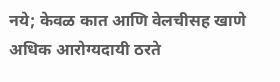नये; केवळ कात आणि वेलचीसह खाणे अधिक आरोग्यदायी ठरते